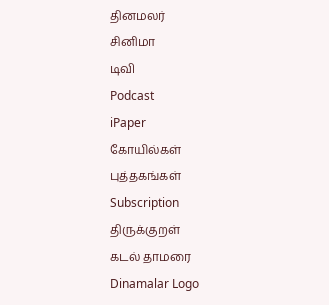தினமலர்
சினிமா
டிவி
Podcast
iPaper
கோயில்கள்
புத்தகங்கள்
Subscription
திருக்குறள்
கடல் தாமரை
Dinamalar Logo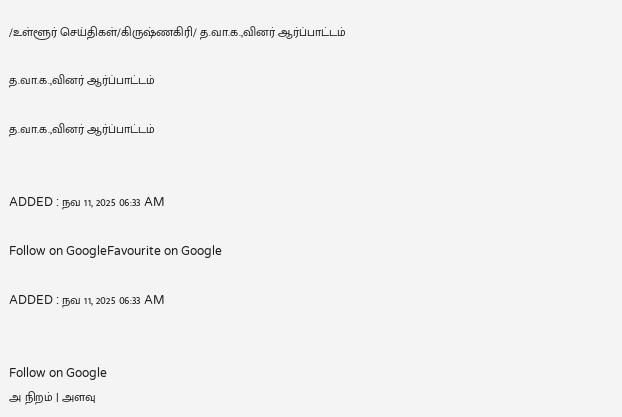/உள்ளூர் செய்திகள்/கிருஷ்ணகிரி/ த.வா.க.,வினர் ஆர்ப்பாட்டம்

த.வா.க.,வினர் ஆர்ப்பாட்டம்

த.வா.க.,வினர் ஆர்ப்பாட்டம்


ADDED : நவ 11, 2025 06:33 AM

Follow on GoogleFavourite on Google

ADDED : நவ 11, 2025 06:33 AM


Follow on Google
அ நிறம் | அளவு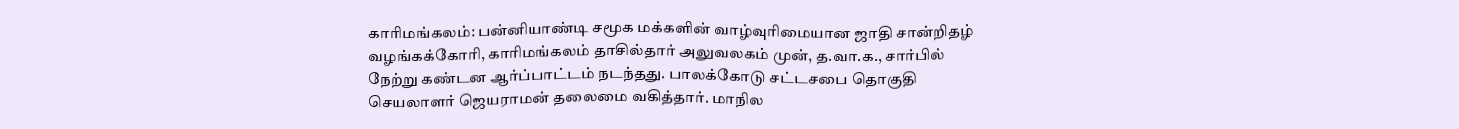காரிமங்கலம்: பன்னியாண்டி சமூக மக்களின் வாழ்வுரிமையான ஜாதி சான்றிதழ் வழங்கக்கோரி, காரிமங்கலம் தாசில்தார் அலுவலகம் முன், த.வா.க., சார்பில் நேற்று கண்டன ஆர்ப்பாட்டம் நடந்தது. பாலக்கோடு சட்டசபை தொகுதி செயலாளர் ஜெயராமன் தலைமை வகித்தார். மாநில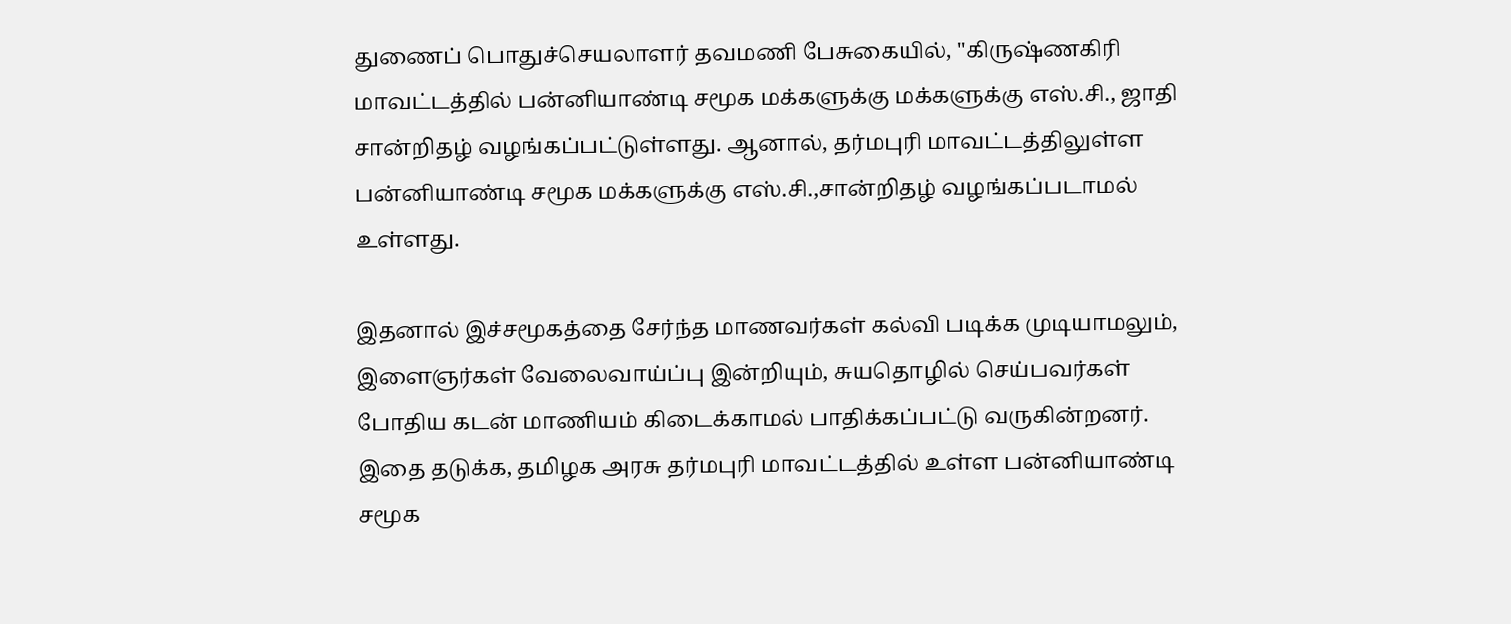துணைப் பொதுச்செயலாளர் தவமணி பேசுகையில், ''கிருஷ்ணகிரி மாவட்டத்தில் பன்னியாண்டி சமூக மக்களுக்கு மக்களுக்கு எஸ்.சி., ஜாதி சான்றிதழ் வழங்கப்பட்டுள்ளது. ஆனால், தர்மபுரி மாவட்டத்திலுள்ள பன்னியாண்டி சமூக மக்களுக்கு எஸ்.சி.,சான்றிதழ் வழங்கப்படாமல் உள்ளது.

இதனால் இச்சமூகத்தை சேர்ந்த மாணவர்கள் கல்வி படிக்க முடியாமலும், இளைஞர்கள் வேலைவாய்ப்பு இன்றியும், சுயதொழில் செய்பவர்கள் போதிய கடன் மாணியம் கிடைக்காமல் பாதிக்கப்பட்டு வருகின்றனர். இதை தடுக்க, தமிழக அரசு தர்மபுரி மாவட்டத்தில் உள்ள பன்னியாண்டி சமூக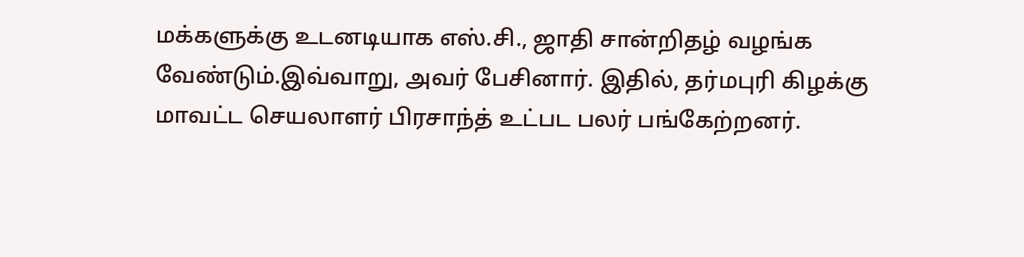மக்களுக்கு உடனடியாக எஸ்.சி., ஜாதி சான்றிதழ் வழங்க வேண்டும்.இவ்வாறு, அவர் பேசினார். இதில், தர்மபுரி கிழக்கு மாவட்ட செயலாளர் பிரசாந்த் உட்பட பலர் பங்கேற்றனர்.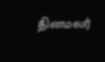தினமலர்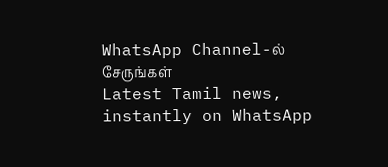WhatsApp Channel-ல் சேருங்கள்
Latest Tamil news, instantly on WhatsApp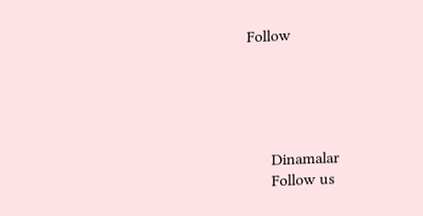Follow





      Dinamalar
      Follow us